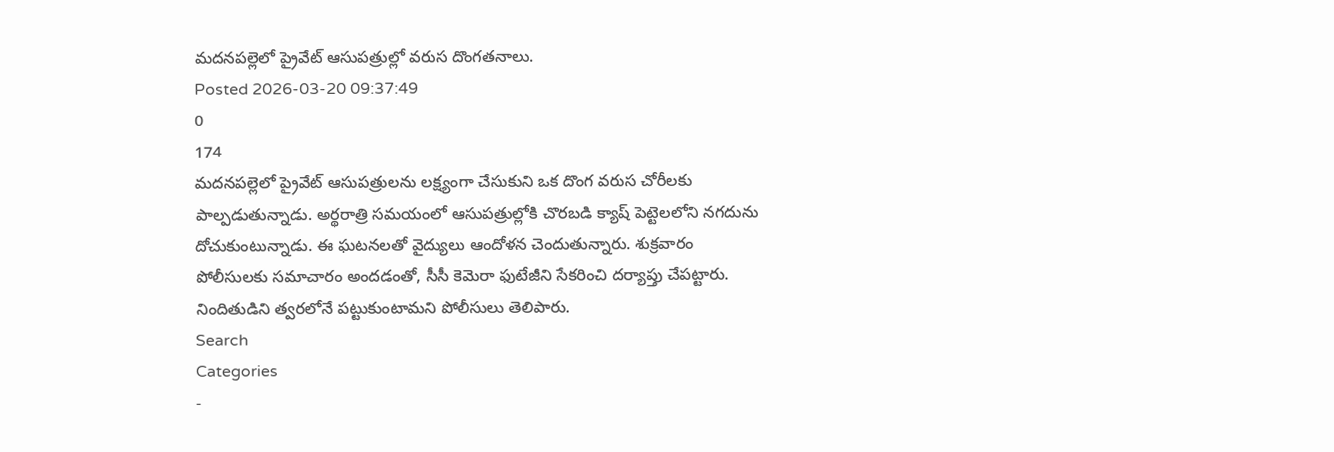మదనపల్లెలో ప్రైవేట్ ఆసుపత్రుల్లో వరుస దొంగతనాలు.
Posted 2026-03-20 09:37:49
0
174
మదనపల్లెలో ప్రైవేట్ ఆసుపత్రులను లక్ష్యంగా చేసుకుని ఒక దొంగ వరుస చోరీలకు పాల్పడుతున్నాడు. అర్థరాత్రి సమయంలో ఆసుపత్రుల్లోకి చొరబడి క్యాష్ పెట్టెలలోని నగదును దోచుకుంటున్నాడు. ఈ ఘటనలతో వైద్యులు ఆందోళన చెందుతున్నారు. శుక్రవారం పోలీసులకు సమాచారం అందడంతో, సీసీ కెమెరా ఫుటేజీని సేకరించి దర్యాప్తు చేపట్టారు. నిందితుడిని త్వరలోనే పట్టుకుంటామని పోలీసులు తెలిపారు.
Search
Categories
-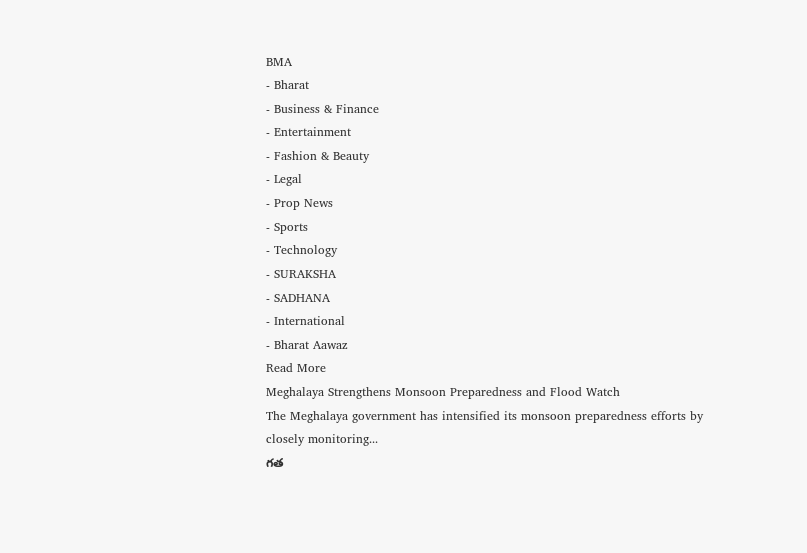BMA
- Bharat
- Business & Finance
- Entertainment
- Fashion & Beauty
- Legal
- Prop News
- Sports
- Technology
- SURAKSHA
- SADHANA
- International
- Bharat Aawaz
Read More
Meghalaya Strengthens Monsoon Preparedness and Flood Watch
The Meghalaya government has intensified its monsoon preparedness efforts by closely monitoring...
గత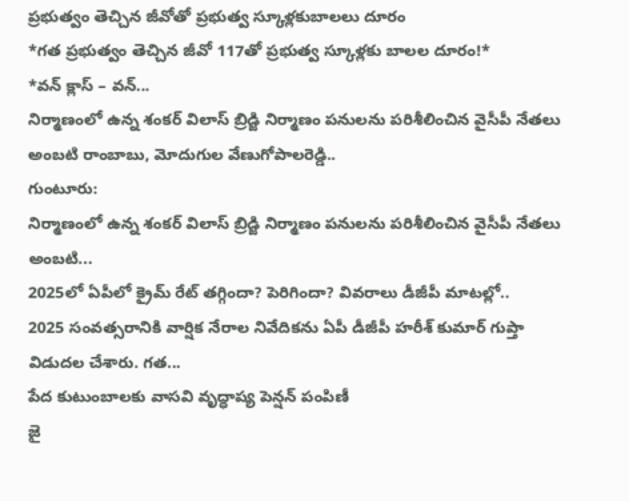ప్రభుత్వం తెచ్చిన జీవోతో ప్రభుత్వ స్కూళ్లకుబాలలు దూరం
*గత ప్రభుత్వం తెచ్చిన జీవో 117తో ప్రభుత్వ స్కూళ్లకు బాలల దూరం!*
*వన్ క్లాస్ – వన్...
నిర్మాణంలో ఉన్న శంకర్ విలాస్ బ్రిడ్జి నిర్మాణం పనులను పరిశీలించిన వైసీపీ నేతలు అంబటి రాంబాబు, మోదుగుల వేణుగోపాలరెడ్డి..
గుంటూరు:
నిర్మాణంలో ఉన్న శంకర్ విలాస్ బ్రిడ్జి నిర్మాణం పనులను పరిశీలించిన వైసీపీ నేతలు అంబటి...
2025లో ఏపీలో క్రైమ్ రేట్ తగ్గిందా? పెరిగిందా? వివరాలు డీజీపీ మాటల్లో..
2025 సంవత్సరానికి వార్షిక నేరాల నివేదికను ఏపీ డీజీపీ హరీశ్ కుమార్ గుప్తా విడుదల చేశారు. గత...
పేద కుటుంబాలకు వాసవి వృద్ధాప్య పెన్షన్ పంపిణీ
జై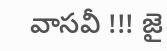వాసవీ !!! జై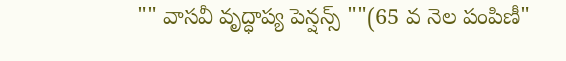"" వాసవీ వృద్ధాప్య పెన్షన్స్ ""(65 వ నెల పంపిణీ"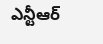ఎన్టీఆర్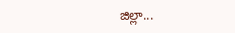జిల్లా...